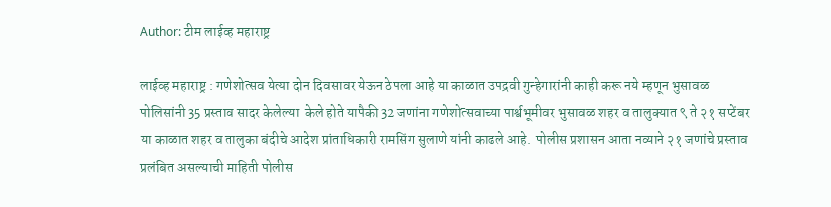Author: टीम लाईव्ह महाराष्ट्र

लाईव्ह महाराष्ट्र : गणेशोत्सव येत्या दोन दिवसावर येऊन ठेपला आहे या काळात उपद्रवी गुन्हेगारांनी काही करू नये म्हणून भुसावळ पोलिसांनी 35 प्रस्ताव सादर केलेल्या  केले होते यापैकी 32 जणांना गणेशोत्सवाच्या पार्श्वभूमीवर भुसावळ शहर व तालुक्यात ९ ते २१ सप्टेंबर या काळात शहर व तालुका बंदीचे आदेश प्रांताधिकारी रामसिंग सुलाणे यांनी काढले आहे.  पोलीस प्रशासन आता नव्याने २१ जणांचे प्रस्ताव प्रलंबित असल्याची माहिती पोलीस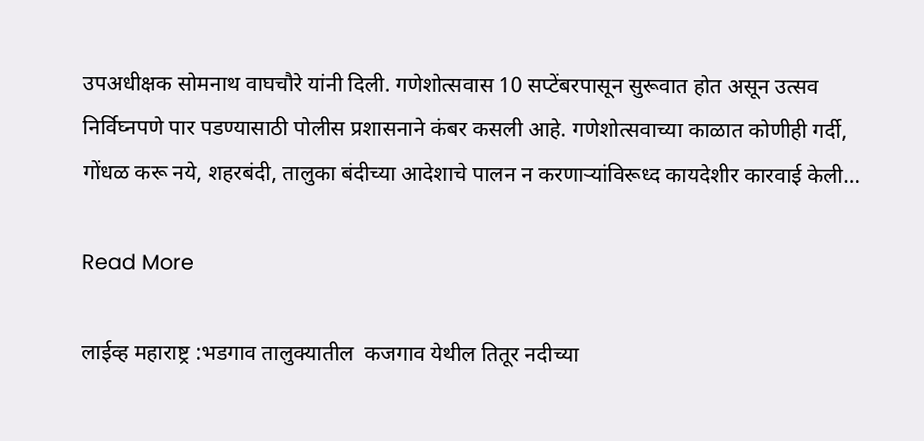उपअधीक्षक सोमनाथ वाघचौरे यांनी दिली. गणेशोत्सवास 10 सप्टेंबरपासून सुरूवात होत असून उत्सव निर्विघ्नपणे पार पडण्यासाठी पोलीस प्रशासनाने कंबर कसली आहे. गणेशोत्सवाच्या काळात कोणीही गर्दी, गोंधळ करू नये, शहरबंदी, तालुका बंदीच्या आदेशाचे पालन न करणार्‍यांविरूध्द कायदेशीर कारवाई केली…

Read More

लाईव्ह महाराष्ट्र :भडगाव तालुक्यातील  कजगाव येथील तितूर नदीच्या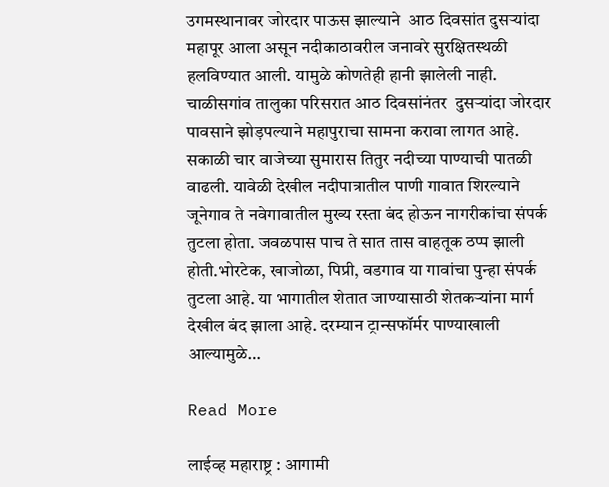उगमस्थानावर जोरदार पाऊस झाल्याने  आठ दिवसांत दुसऱ्यांदा महापूर आला असून नदीकाठावरील जनावरे सुरक्षितस्थळी हलविण्यात आली. यामुळे कोणतेही हानी झालेली नाही. चाळीसगांव तालुका परिसरात आठ दिवसांनंतर  दुसऱ्यांदा जोरदार पावसाने झोड़पल्याने महापुराचा सामना करावा लागत आहे. सकाळी चार वाजेच्या सुमारास तितुर नदीच्या पाण्याची पातळी वाढली. यावेळी देखील नदीपात्रातील पाणी गावात शिरल्याने जूनेगाव ते नवेगावातील मुख्य रस्ता बंद होऊन नागरीकांचा संपर्क तुटला होता. जवळपास पाच ते सात तास वाहतूक ठप्प झाली होती.भोरटेक, खाजोळा, पिप्री, वडगाव या गावांचा पुन्हा संपर्क तुटला आहे. या भागातील शेतात जाण्यासाठी शेतकऱ्यांना मार्ग देखील बंद झाला आहे. दरम्यान ट्रान्सफॉर्मर पाण्याखाली आल्यामुळे…

Read More

लाईव्ह महाराष्ट्र : आगामी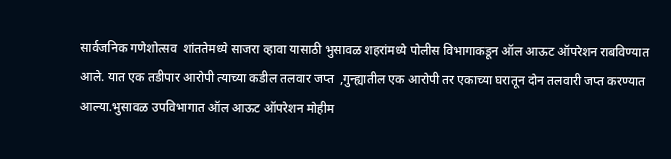सार्वजनिक गणेशोत्सव  शांततेमध्ये साजरा व्हावा यासाठी भुसावळ शहरांमध्ये पोलीस विभागाकडून ऑल आऊट ऑपरेशन राबविण्यात आले. यात एक तडीपार आरोपी त्याच्या कडील तलवार जप्त  ,गुन्ह्यातील एक आरोपी तर एकाच्या घरातून दोन तलवारी जप्त करण्यात आल्या.भुसावळ उपविभागात ऑल आऊट ऑपरेशन मोहीम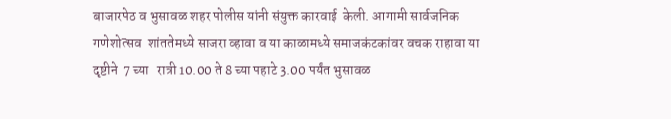बाजारपेठ व भुसावळ शहर पोलीस यांनी संयुक्त कारवाई  केली. आगामी सार्वजनिक गणेशोत्सव  शांततेमध्ये साजरा व्हावा व या काळामध्ये समाजकंटकांवर वचक राहावा या दृष्टीने  7 च्या   रात्री 10.00 ते 8 च्या पहाटे 3.00 पर्यंत भुसावळ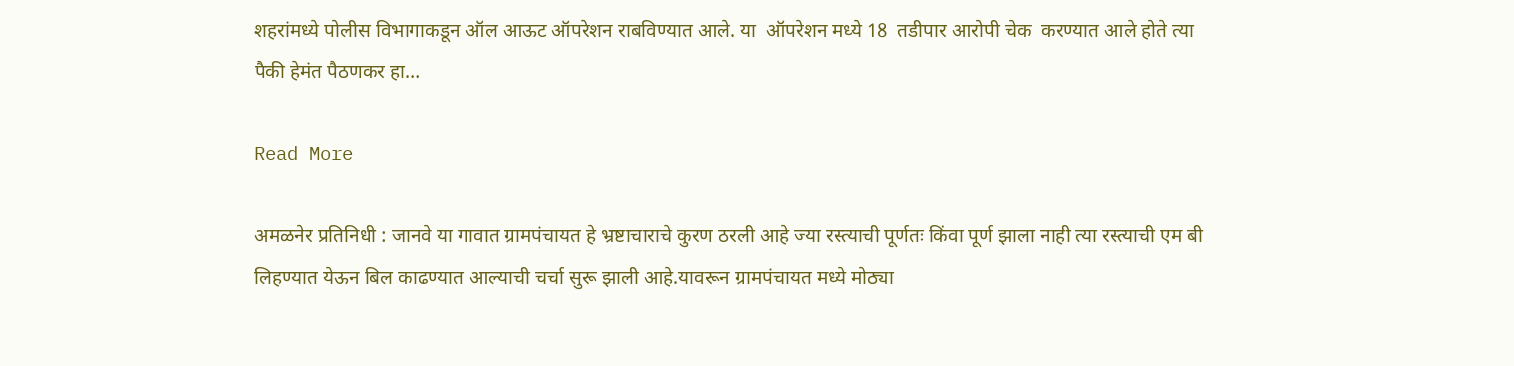शहरांमध्ये पोलीस विभागाकडून ऑल आऊट ऑपरेशन राबविण्यात आले. या  ऑपरेशन मध्ये 18  तडीपार आरोपी चेक  करण्यात आले होते त्या पैकी हेमंत पैठणकर हा…

Read More

अमळनेर प्रतिनिधी : जानवे या गावात ग्रामपंचायत हे भ्रष्टाचाराचे कुरण ठरली आहे ज्या रस्त्याची पूर्णतः किंवा पूर्ण झाला नाही त्या रस्त्याची एम बी लिहण्यात येऊन बिल काढण्यात आल्याची चर्चा सुरू झाली आहे.यावरून ग्रामपंचायत मध्ये मोठ्या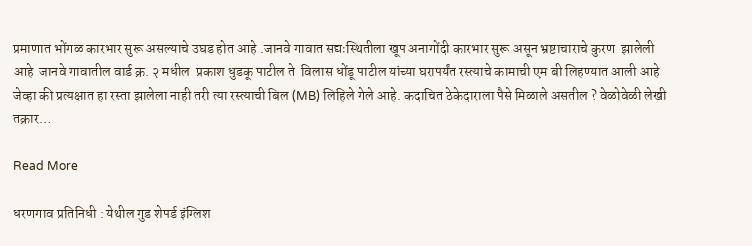प्रमाणात भोंगळ कारभार सुरू असल्याचे उघड होत आहे .जानवे गावात सद्यःस्थितीला खूप अनागोंदी कारभार सुरू असून भ्रष्टाचाराचे कुरण  झालेली आहे  जानवे गावातील वार्ड क्र. २ मधील  प्रकाश धुडकू पाटील ते  विलास धोंडू पाटील यांच्या घरापर्यंत रस्त्याचे कामाची एम बी लिहण्यात आली आहे जेव्हा की प्रत्यक्षात हा रस्ता झालेला नाही तरी त्या रस्त्याची बिल (MB) लिहिले गेले आहे. कदाचित ठेकेदाराला पैसे मिळाले असतील ? वेळोवेळी लेखी तक्रार…

Read More

धरणगाव प्रतिनिधी : येथील गुड शेपर्ड इंग्लिश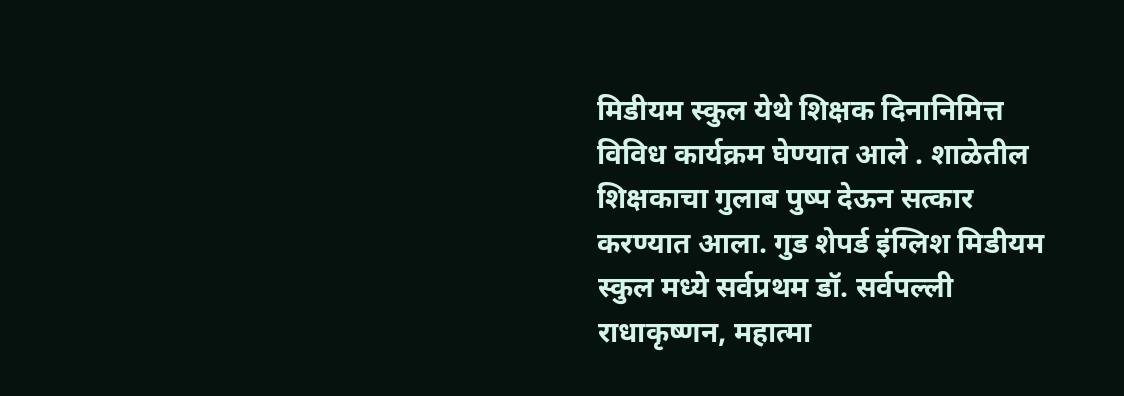मिडीयम स्कुल येथे शिक्षक दिनानिमित्त विविध कार्यक्रम घेण्यात आले . शाळेतील शिक्षकाचा गुलाब पुष्प देऊन सत्कार करण्यात आला. गुड शेपर्ड इंग्लिश मिडीयम स्कुल मध्ये सर्वप्रथम डॉ. सर्वपल्ली राधाकृष्णन, महात्मा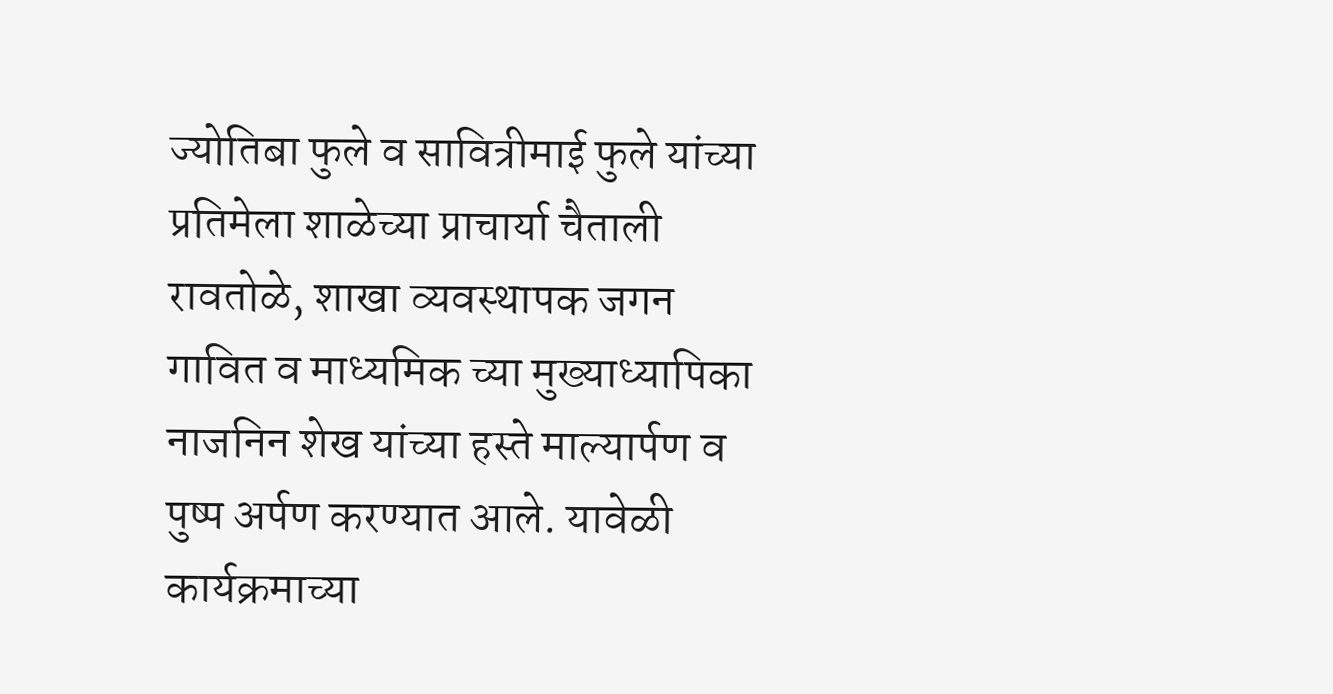ज्योतिबा फुले व सावित्रीमाई फुले यांच्या प्रतिमेला शाळेच्या प्राचार्या चैताली रावतोळे, शाखा व्यवस्थापक जगन गावित व माध्यमिक च्या मुख्याध्यापिका नाजनिन शेख यांच्या हस्ते माल्यार्पण व पुष्प अर्पण करण्यात आले. यावेळी कार्यक्रमाच्या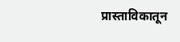प्रास्ताविकातून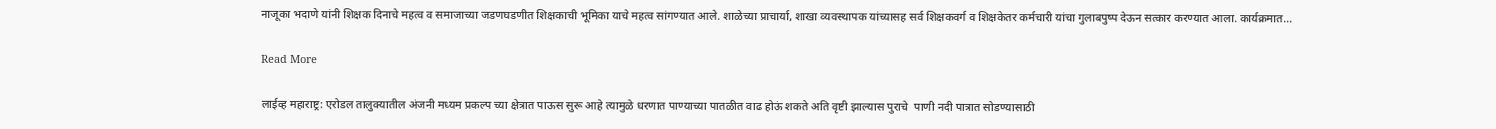नाजूका भदाणे यांनी शिक्षक दिनाचे महत्व व समाजाच्या जडणघडणीत शिक्षकाची भूमिका याचे महत्व सांगण्यात आले. शाळेच्या प्राचार्या, शाखा व्यवस्थापक यांच्यासह सर्व शिक्षकवर्ग व शिक्षकेतर कर्मचारी यांचा गुलाबपुष्प देऊन सत्कार करण्यात आला. कार्यक्रमात…

Read More

लाईव्ह महाराष्ट्र: एरोडल तालुक्यातील अंजनी मध्यम प्रकल्प च्या क्षेत्रात पाऊस सुरू आहे त्यामुळे धरणात पाण्याच्या पातळीत वाढ होऊं शकते अति वृष्टी झाल्यास पुराचे  पाणी नदी पात्रात सोडण्यासाठी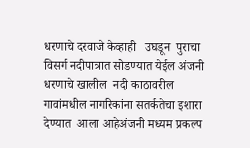धरणाचे दरवाजे केव्हाही   उघडून  पुराचा विसर्ग नदीपात्रात सोडण्यात येईल अंजनी धरणाचे खालील  नदी काठावरील गावांमधील नागरिकांना सतर्कतेचा इशारा देण्यात  आला आहेअंजनी मध्यम प्रकल्प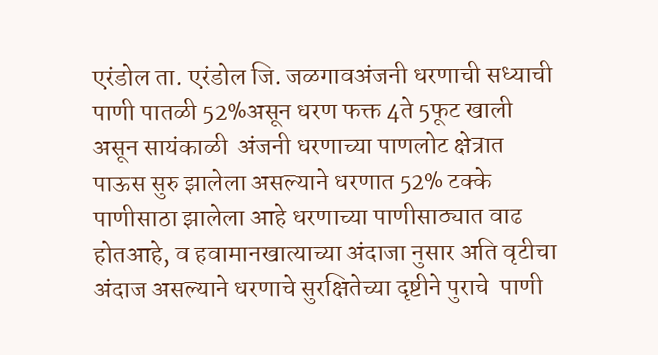एरंडोल ता. एरंडोल जि. जळगावअंजनी धरणाची सध्याची पाणी पातळी 52%असून धरण फक्त 4ते 5फूट खाली असून सायंकाळी  अंजनी धरणाच्या पाणलोट क्षेत्रात  पाऊस सुरु झालेला असल्याने धरणात 52% टक्के पाणीसाठा झालेला आहे धरणाच्या पाणीसाठ्यात वाढ होतआहे, व हवामानखात्याच्या अंदाजा नुसार अति वृटीचा अंदाज असल्याने धरणाचे सुरक्षितेच्या दृष्टीने पुराचे  पाणी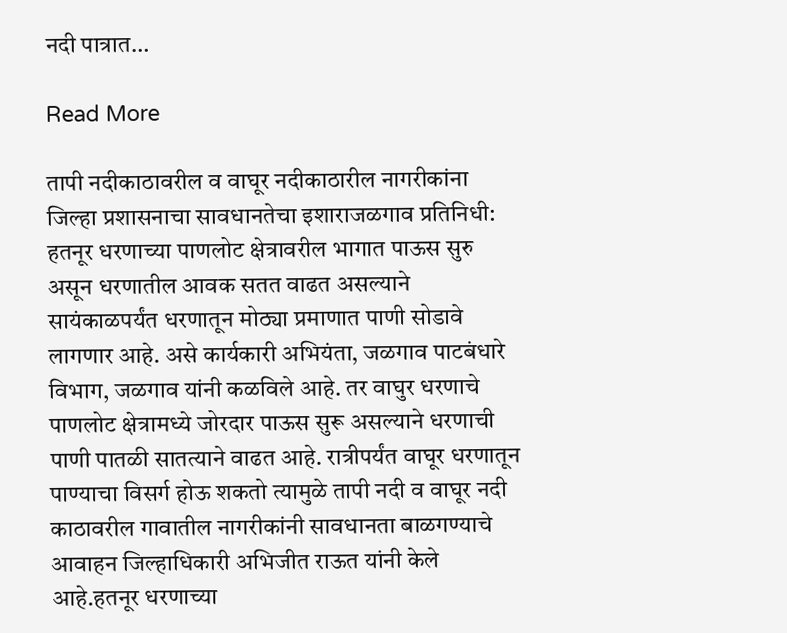नदी पात्रात…

Read More

तापी नदीकाठावरील व वाघूर नदीकाठारील नागरीकांना जिल्हा प्रशासनाचा सावधानतेचा इशाराजळगाव प्रतिनिधी: हतनूर धरणाच्या पाणलोट क्षेत्रावरील भागात पाऊस सुरु असून धरणातील आवक सतत वाढत असल्याने सायंकाळपर्यंत धरणातून मोठ्या प्रमाणात पाणी सोडावे लागणार आहे. असे कार्यकारी अभियंता, जळगाव पाटबंधारे विभाग, जळगाव यांनी कळविले आहे. तर वाघुर धरणाचे पाणलोट क्षेत्रामध्ये जोरदार पाऊस सुरू असल्याने धरणाची पाणी पातळी सातत्याने वाढत आहे. रात्रीपर्यंत वाघूर धरणातून पाण्याचा विसर्ग होऊ शकतो त्यामुळे तापी नदी व वाघूर नदी काठावरील गावातील नागरीकांनी सावधानता बाळगण्याचे आवाहन जिल्हाधिकारी अभिजीत राऊत यांनी केले आहे.हतनूर धरणाच्या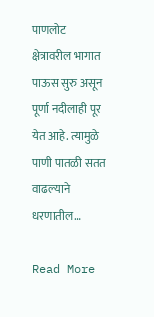पाणलोट क्षेत्रावरील भागात पाऊस सुरु असून पूर्णा नदीलाही पूर येत आहे. त्यामुळे पाणी पातळी सतत वाढल्याने धरणातील…

Read More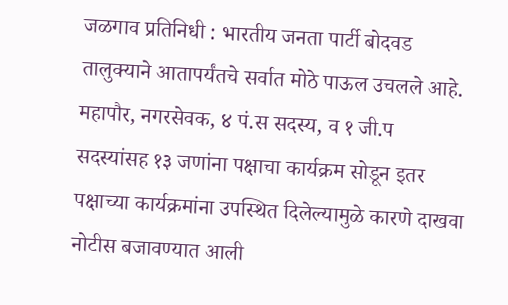जळगाव प्रतिनिधी : भारतीय जनता पार्टी बोदवड तालुक्याने आतापर्यंतचे सर्वात मोठे पाऊल उचलले आहे. महापौर, नगरसेवक, ४ पं.स सदस्य, व १ जी.प सदस्यांसह १३ जणांना पक्षाचा कार्यक्रम सोडून इतर पक्षाच्या कार्यक्रमांना उपस्थित दिलेल्यामुळे कारणे दाखवा नोटीस बजावण्यात आली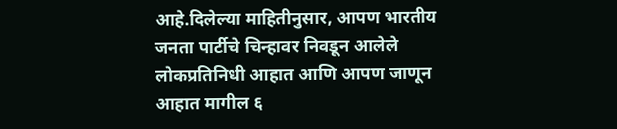आहे.दिलेल्या माहितीनुसार, आपण भारतीय जनता पार्टीचे चिन्हावर निवडून आलेले लोकप्रतिनिधी आहात आणि आपण जाणून आहात मागील ६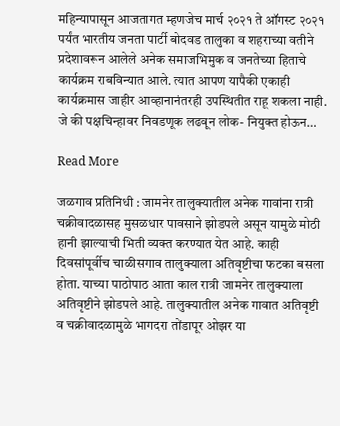महिन्यापासून आजतागत म्हणजेच मार्च २०२१ ते ऑगस्ट २०२१ पर्यंत भारतीय जनता पार्टी बोदवड तालुका व शहराच्या वतीने प्रदेशावरून आलेले अनेक समाजभिमुक व जनतेच्या हिताचे कार्यक्रम राबविन्यात आले. त्यात आपण यापैकी एकाही कार्यक्रमास जाहीर आव्हानानंतरही उपस्थितीत राहू शकला नाही. जे की पक्षचिन्हावर निवडणूक लढवून लोक- नियुक्त होऊन…

Read More

जळगाव प्रतिनिधी : जामनेर तालुक्यातील अनेक गावांना रात्री चक्रीवादळासह मुसळधार पावसाने झोडपले असून यामुळे मोठी हानी झाल्याची भिती व्यक्त करण्यात येत आहे. काही दिवसांपूर्वीच चाळीसगाव तालुक्याला अतिवृष्टीचा फटका बसला होता. याच्या पाठोपाठ आता काल रात्री जामनेर तालुक्याला अतिवृष्टीने झोडपले आहे. तालुक्यातील अनेक गावात अतिवृष्टी व चक्रीवादळामुळे भागदरा तोंडापूर ओझर या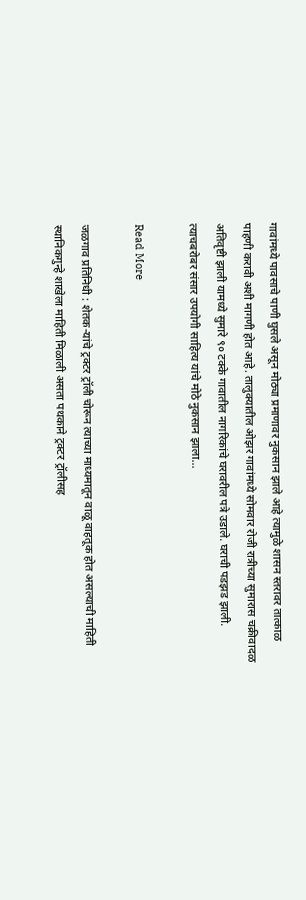गावांमध्ये पावसाचे पाणी घुसले असून मोठ्या प्रमाणावर नुकसान झाले आहे त्यामुळे शासन स्तरावर तात्काळ पाहणी करावी अशी मागणी होत आहे. तालुक्यातील ओझर गावांमध्ये सोमवार रोजी रात्रीच्या सुमारास चक्रीवादळ अतिवृष्टी झाली यामध्ये सुमारे ९० टक्के गावातील नागरिकांचे घरावरील पत्रे उडाले. घराची पडझड झाली. त्याचबरोबर संसार उपयोगी साहित्य यांचे मोठे नुकसान झाला…

Read More

जळगाव प्रतिनिधी : शेतक-यांचे ट्रक्टर ट्रॉली चोरून त्याच्या माध्यमातून वाळू वाहतूक होत असल्याची माहिती स्थानिकगुन्हे शाखेला माहिती मिळाली असता पथकाने ट्रक्टर ट्रॉलीसह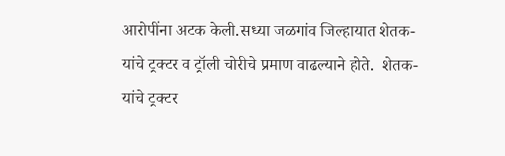आरोपींना अटक केली.सध्या जळगांव जिल्हायात शेतक-यांचे ट्रक्टर व ट्रॉली चोरीचे प्रमाण वाढल्याने होते.  शेतक-यांचे ट्रक्टर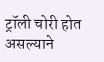ट्रॉली चोरी होत असल्याने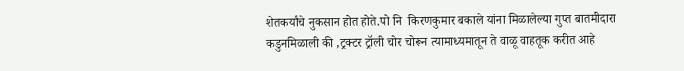शेतकर्यांचे नुकसान होत होते.पो नि  किरणकुमार बकाले यांना मिळालेल्या गुप्त बातमीदारा कडुनमिळाली की ,ट्रक्टर ट्रॉली चोर चोरून त्यामाध्यमातून ते वाळू वाहतूक करीत आहे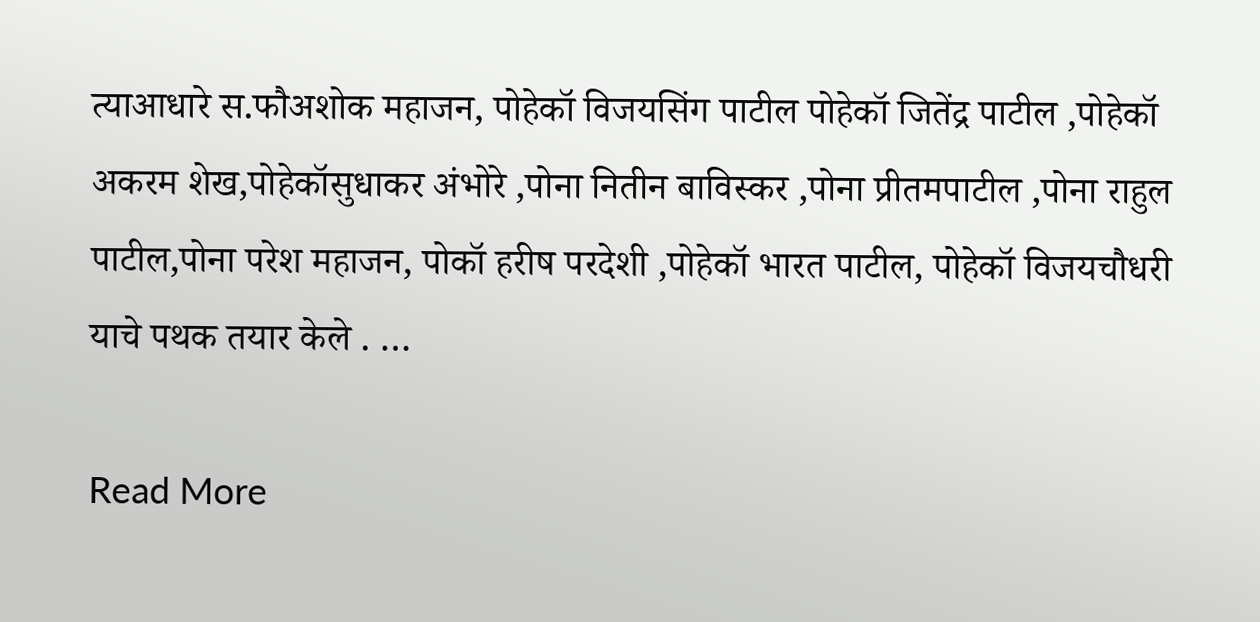त्याआधारे स.फौअशोक महाजन, पोहेकॉ विजयसिंग पाटील पोहेकॉ जितेंद्र पाटील ,पोहेकॉ अकरम शेख,पोहेकॉसुधाकर अंभोरे ,पोना नितीन बाविस्कर ,पोना प्रीतमपाटील ,पोना राहुल पाटील,पोना परेश महाजन, पोकॉ हरीष परदेशी ,पोहेकॉ भारत पाटील, पोहेकॉ विजयचौधरी याचे पथक तयार केले . …

Read More